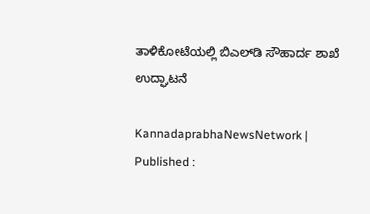ತಾಳಿಕೋಟೆಯಲ್ಲಿ ಬಿಎಲ್‌ಡಿ ಸೌಹಾರ್ದ ಶಾಖೆ ಉದ್ಘಾಟನೆ

KannadaprabhaNewsNetwork |
Published :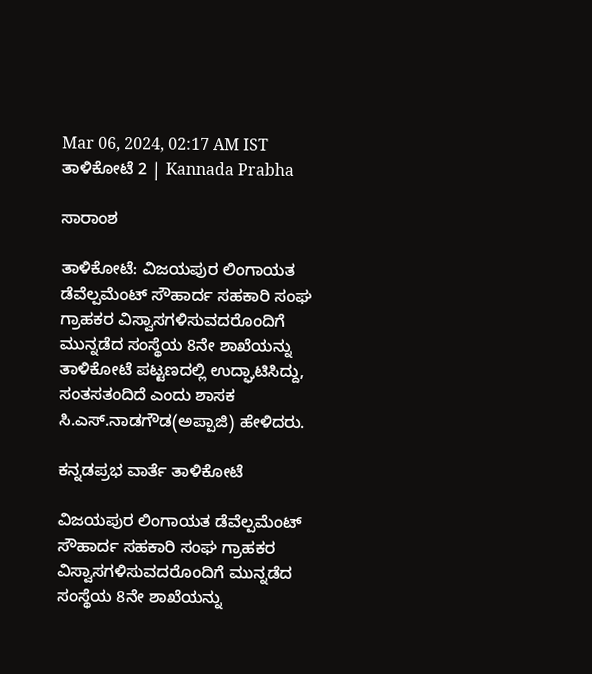Mar 06, 2024, 02:17 AM IST
ತಾಳಿಕೋಟೆ 2 | Kannada Prabha

ಸಾರಾಂಶ

ತಾಳಿಕೋಟೆ: ವಿಜಯಪುರ ಲಿಂಗಾಯತ ಡೆವೆಲ್ಪಮೆಂಟ್ ಸೌಹಾರ್ದ ಸಹಕಾರಿ ಸಂಘ ಗ್ರಾಹಕರ ವಿಸ್ವಾಸಗಳಿಸುವದರೊಂದಿಗೆ ಮುನ್ನಡೆದ ಸಂಸ್ಥೆಯ 8ನೇ ಶಾಖೆಯನ್ನು ತಾಳಿಕೋಟೆ ಪಟ್ಟಣದಲ್ಲಿ ಉದ್ಘಾಟಿಸಿದ್ದು, ಸಂತಸತಂದಿದೆ ಎಂದು ಶಾಸಕ ಸಿ.ಎಸ್.ನಾಡಗೌಡ(ಅಪ್ಪಾಜಿ) ಹೇಳಿದರು.

ಕನ್ನಡಪ್ರಭ ವಾರ್ತೆ ತಾಳಿಕೋಟೆ

ವಿಜಯಪುರ ಲಿಂಗಾಯತ ಡೆವೆಲ್ಪಮೆಂಟ್ ಸೌಹಾರ್ದ ಸಹಕಾರಿ ಸಂಘ ಗ್ರಾಹಕರ ವಿಸ್ವಾಸಗಳಿಸುವದರೊಂದಿಗೆ ಮುನ್ನಡೆದ ಸಂಸ್ಥೆಯ 8ನೇ ಶಾಖೆಯನ್ನು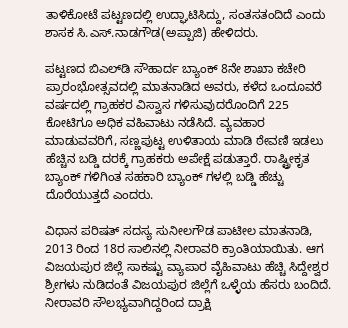ತಾಳಿಕೋಟೆ ಪಟ್ಟಣದಲ್ಲಿ ಉದ್ಘಾಟಿಸಿದ್ದು, ಸಂತಸತಂದಿದೆ ಎಂದು ಶಾಸಕ ಸಿ.ಎಸ್.ನಾಡಗೌಡ(ಅಪ್ಪಾಜಿ) ಹೇಳಿದರು.

ಪಟ್ಟಣದ ಬಿಎಲ್‌ಡಿ ಸೌಹಾರ್ದ ಬ್ಯಾಂಕ್ 8ನೇ ಶಾಖಾ ಕಚೇರಿ ಪ್ರಾರಂಭೋತ್ಸವದಲ್ಲಿ ಮಾತನಾಡಿದ ಅವರು, ಕಳೆದ ಒಂದೂವರೆ ವರ್ಷದಲ್ಲಿ ಗ್ರಾಹಕರ ವಿಸ್ವಾಸ ಗಳಿಸುವುದರೊಂದಿಗೆ 225 ಕೋಟಿಗೂ ಅಧಿಕ ವಹಿವಾಟು ನಡೆಸಿದೆ. ವ್ಯವಹಾರ ಮಾಡುವವರಿಗೆ, ಸಣ್ಣಪುಟ್ಟ ಉಳಿತಾಯ ಮಾಡಿ ಠೇವಣಿ ಇಡಲು ಹೆಚ್ಚಿನ ಬಡ್ಡಿ ದರಕ್ಕೆ ಗ್ರಾಹಕರು ಅಪೇಕ್ಷೆ ಪಡುತ್ತಾರೆ. ರಾಷ್ಟ್ರೀಕೃತ ಬ್ಯಾಂಕ್ ಗಳಿಗಿಂತ ಸಹಕಾರಿ ಬ್ಯಾಂಕ್ ಗಳಲ್ಲಿ ಬಡ್ಡಿ ಹೆಚ್ಚು ದೊರೆಯುತ್ತದೆ ಎಂದರು.

ವಿಧಾನ ಪರಿಷತ್ ಸದಸ್ಯ ಸುನೀಲಗೌಡ ಪಾಟೀಲ ಮಾತನಾಡಿ, 2013 ರಿಂದ 18ರ ಸಾಲಿನಲ್ಲಿ ನೀರಾವರಿ ಕ್ರಾಂತಿಯಾಯಿತು. ಆಗ ವಿಜಯಪುರ ಜಿಲ್ಲೆ ಸಾಕಷ್ಟು ವ್ಯಾಪಾರ ವೈಹಿವಾಟು ಹೆಚ್ಚಿ ಸಿದ್ದೇಶ್ವರ ಶ್ರೀಗಳು ನುಡಿದಂತೆ ವಿಜಯಪುರ ಜಿಲ್ಲೆಗೆ ಒಳ್ಳೆಯ ಹೆಸರು ಬಂದಿದೆ. ನೀರಾವರಿ ಸೌಲಭ್ಯವಾಗಿದ್ದರಿಂದ ದ್ರಾಕ್ಷಿ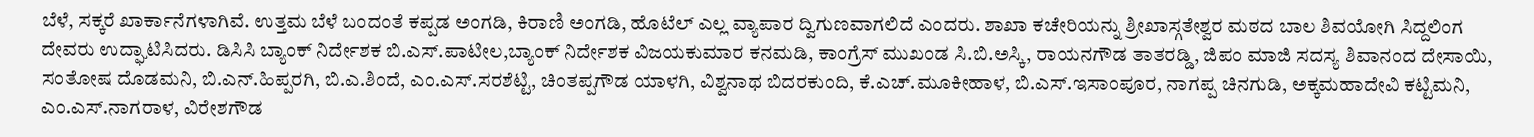ಬೆಳೆ, ಸಕ್ಕರೆ ಖಾರ್ಕಾನೆಗಳಾಗಿವೆ. ಉತ್ತಮ ಬೆಳೆ ಬಂದಂತೆ ಕಪ್ಪಡ ಅಂಗಡಿ, ಕಿರಾಣಿ ಅಂಗಡಿ, ಹೊಟೆಲ್ ಎಲ್ಲ ವ್ಯಾಪಾರ ದ್ವಿಗುಣವಾಗಲಿದೆ ಎಂದರು. ಶಾಖಾ ಕಚೇರಿಯನ್ನು ಶ್ರೀಖಾಸ್ಗತೇಶ್ವರ ಮಠದ ಬಾಲ ಶಿವಯೋಗಿ ಸಿದ್ದಲಿಂಗ ದೇವರು ಉದ್ಘಾಟಿಸಿದರು. ಡಿಸಿಸಿ ಬ್ಯಾಂಕ್ ನಿರ್ದೇಶಕ ಬಿ.ಎಸ್.ಪಾಟೀಲ,ಬ್ಯಾಂಕ್ ನಿರ್ದೇಶಕ ವಿಜಯಕುಮಾರ ಕನಮಡಿ, ಕಾಂಗ್ರೆಸ್ ಮುಖಂಡ ಸಿ.ಬಿ.ಅಸ್ಕಿ, ರಾಯನಗೌಡ ತಾತರಡ್ಡಿ, ಜಿಪಂ ಮಾಜಿ ಸದಸ್ಯ ಶಿವಾನಂದ ದೇಸಾಯಿ, ಸಂತೋಷ ದೊಡಮನಿ, ಬಿ.ಎನ್.ಹಿಪ್ಪರಗಿ, ಬಿ.ಎ.ಶಿಂದೆ, ಎಂ.ಎಸ್.ಸರಶೆಟ್ಟಿ, ಚಿಂತಪ್ಪಗೌಡ ಯಾಳಗಿ, ವಿಶ್ವನಾಥ ಬಿದರಕುಂದಿ, ಕೆ.ಎಚ್.ಮೂಕೀಹಾಳ, ಬಿ.ಎಸ್.ಇಸಾಂಪೂರ, ನಾಗಪ್ಪ ಚಿನಗುಡಿ, ಅಕ್ಕಮಹಾದೇವಿ ಕಟ್ಟಿಮನಿ, ಎಂ.ಎಸ್.ನಾಗರಾಳ, ವಿರೇಶಗೌಡ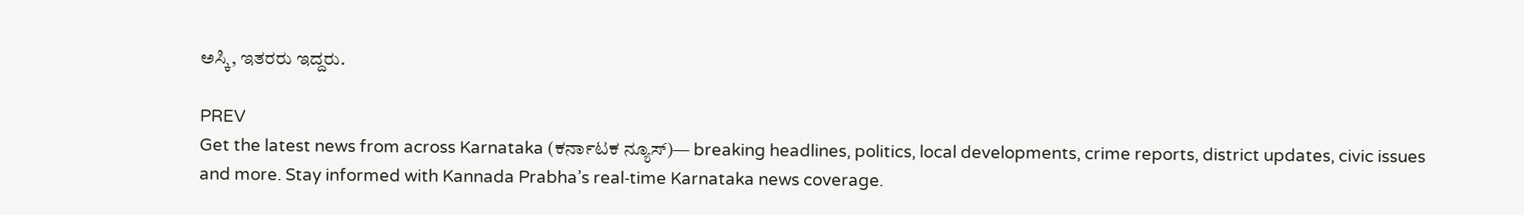ಅಸ್ಕಿ, ಇತರರು ಇದ್ದರು.

PREV
Get the latest news from across Karnataka (ಕರ್ನಾಟಕ ನ್ಯೂಸ್)— breaking headlines, politics, local developments, crime reports, district updates, civic issues and more. Stay informed with Kannada Prabha’s real‑time Karnataka news coverage.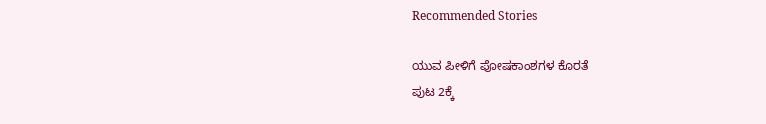Recommended Stories

ಯುವ ಪೀಳಿಗೆ ಪೋಷಕಾಂಶಗಳ ಕೊರತೆ
ಪುಟ 2ಕ್ಕೆ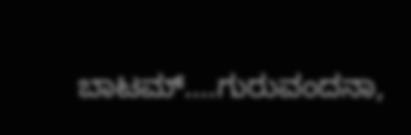ಬಾಟಮ್....ಗುರುವಂದನಾ,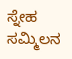ಸ್ನೇಹ ಸಮ್ಮಿಲನ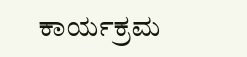ಕಾರ್ಯಕ್ರಮ